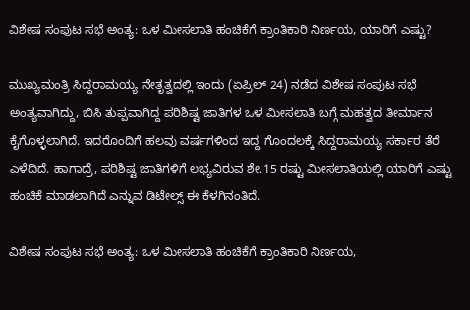ವಿಶೇಷ ಸಂಪುಟ ಸಭೆ ಅಂತ್ಯ: ಒಳ ಮೀಸಲಾತಿ ಹಂಚಿಕೆಗೆ ಕ್ರಾಂತಿಕಾರಿ ನಿರ್ಣಯ, ಯಾರಿಗೆ ಎಷ್ಟು?

ಮುಖ್ಯಮಂತ್ರಿ ಸಿದ್ದರಾಮಯ್ಯ ನೇತೃತ್ವದಲ್ಲಿ ಇಂದು (ಏಪ್ರಿಲ್ 24) ನಡೆದ ವಿಶೇಷ ಸಂಪುಟ ಸಭೆ ಅಂತ್ಯವಾಗಿದ್ದು, ಬಿಸಿ ತುಪ್ಪವಾಗಿದ್ದ ಪರಿಶಿಷ್ಟ ಜಾತಿಗಳ ಒಳ ಮೀಸಲಾತಿ ಬಗ್ಗೆ ಮಹತ್ವದ ತೀರ್ಮಾನ ಕೈಗೊಳ್ಳಲಾಗಿದೆ. ಇದರೊಂದಿಗೆ ಹಲವು ವರ್ಷಗಳಿಂದ ಇದ್ದ ಗೊಂದಲಕ್ಕೆ ಸಿದ್ದರಾಮಯ್ಯ ಸರ್ಕಾರ ತೆರೆ ಎಳೆದಿದೆ. ಹಾಗಾದ್ರೆ, ಪರಿಶಿಷ್ಟ ಜಾತಿಗಳಿಗೆ ಲಭ್ಯವಿರುವ ಶೇ.15 ರಷ್ಟು ಮೀಸಲಾತಿಯಲ್ಲಿ ಯಾರಿಗೆ ಎಷ್ಟು ಹಂಚಿಕೆ ಮಾಡಲಾಗಿದೆ ಎನ್ನುವ ಡಿಟೇಲ್ಸ್ ಈ ಕೆಳಗಿನಂತಿದೆ.

ವಿಶೇಷ ಸಂಪುಟ ಸಭೆ ಅಂತ್ಯ: ಒಳ ಮೀಸಲಾತಿ ಹಂಚಿಕೆಗೆ ಕ್ರಾಂತಿಕಾರಿ ನಿರ್ಣಯ,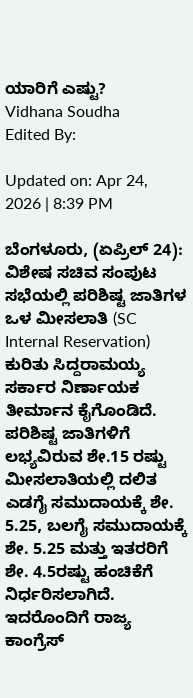ಯಾರಿಗೆ ಎಷ್ಟು?
Vidhana Soudha
Edited By:

Updated on: Apr 24, 2026 | 8:39 PM

ಬೆಂಗಳೂರು, (ಏಪ್ರಿಲ್ 24): ವಿಶೇಷ ಸಚಿವ ಸಂಪುಟ ಸಭೆಯಲ್ಲಿ ಪರಿಶಿಷ್ಟ ಜಾತಿಗಳ ಒಳ ಮೀಸಲಾತಿ (SC Internal Reservation)  ಕುರಿತು ಸಿದ್ದರಾಮಯ್ಯ ಸರ್ಕಾರ ನಿರ್ಣಾಯಕ ತೀರ್ಮಾನ ಕೈಗೊಂಡಿದೆ. ಪರಿಶಿಷ್ಟ ಜಾತಿಗಳಿಗೆ ಲಭ್ಯವಿರುವ ಶೇ.15 ರಷ್ಟು ಮೀಸಲಾತಿಯಲ್ಲಿ ದಲಿತ ಎಡಗೈ ಸಮುದಾಯಕ್ಕೆ ಶೇ. 5.25, ಬಲಗೈ ಸಮುದಾಯಕ್ಕೆ ಶೇ. 5.25 ಮತ್ತು ಇತರರಿಗೆ ಶೇ. 4.5ರಷ್ಟು ಹಂಚಿಕೆಗೆ ನಿರ್ಧರಿಸಲಾಗಿದೆ. ಇದರೊಂದಿಗೆ ರಾಜ್ಯ ಕಾಂಗ್ರೆಸ್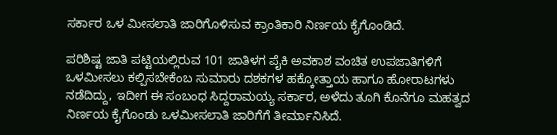ಸರ್ಕಾರ ಒಳ ಮೀಸಲಾತಿ ಜಾರಿಗೊಳಿಸುವ ಕ್ರಾಂತಿಕಾರಿ ನಿರ್ಣಯ ಕೈಗೊಂಡಿದೆ.

ಪರಿಶಿಷ್ಟ ಜಾತಿ ಪಟ್ಟಿಯಲ್ಲಿರುವ 101 ಜಾತಿಳಗ ಪೈಕಿ ಅವಕಾಶ ವಂಚಿತ ಉಪಜಾತಿಗಳಿಗೆ ಒಳಮೀಸಲು ಕಲ್ಪಿಸಬೇಕೆಂಬ ಸುಮಾರು ದಶಕಗಳ ಹಕ್ಕೋತ್ತಾಯ ಹಾಗೂ ಹೋರಾಟಗಳು ನಡೆದಿದ್ದು, ಇದೀಗ ಈ ಸಂಬಂಧ ಸಿದ್ದರಾಮಯ್ಯ ಸರ್ಕಾರ, ಅಳೆದು ತೂಗಿ ಕೊನೆಗೂ ಮಹತ್ವದ ನಿರ್ಣಯ ಕೈಗೊಂಡು ಒಳಮೀಸಲಾತಿ ಜಾರಿಗೆಗೆ ತೀರ್ಮಾನಿಸಿದೆ.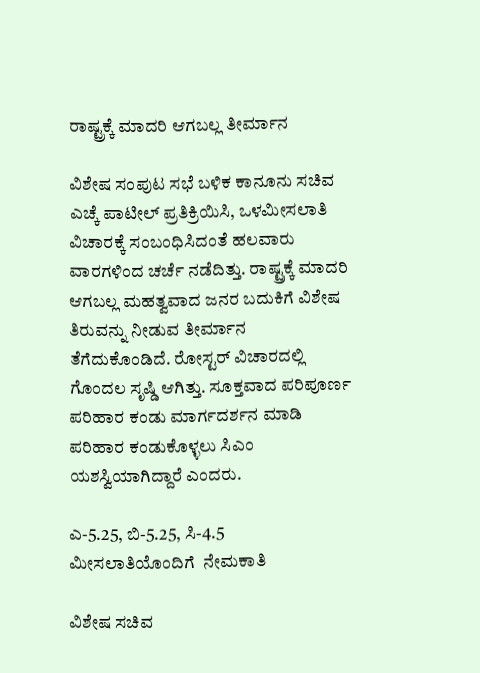ರಾಷ್ಟ್ರಕ್ಕೆ ಮಾದರಿ ಆಗಬಲ್ಲ ತೀರ್ಮಾನ

ವಿಶೇಷ ಸಂಪುಟ ಸಭೆ ಬಳಿಕ ಕಾನೂನು ಸಚಿವ ಎಚ್ಕೆ ಪಾಟೀಲ್ ಪ್ರತಿಕ್ರಿಯಿಸಿ, ಒಳಮೀಸಲಾತಿ ವಿಚಾರಕ್ಕೆ ಸಂಬಂಧಿಸಿದಂತೆ ಹಲವಾರು ವಾರಗಳಿಂದ ಚರ್ಚೆ ನಡೆದಿತ್ತು. ರಾಷ್ಟ್ರಕ್ಕೆ ಮಾದರಿ ಆಗಬಲ್ಲ ಮಹತ್ವವಾದ ಜನರ ಬದುಕಿಗೆ ವಿಶೇಷ ತಿರುವನ್ನು ನೀಡುವ ತೀರ್ಮಾನ ತೆಗೆದುಕೊಂಡಿದೆ. ರೋಸ್ಟರ್ ವಿಚಾರದಲ್ಲಿ ಗೊಂದಲ ಸೃಷ್ಡಿ ಆಗಿತ್ತು. ಸೂಕ್ತವಾದ ಪರಿಪೂರ್ಣ ಪರಿಹಾರ ಕಂಡು ಮಾರ್ಗದರ್ಶನ ಮಾಡಿ ಪರಿಹಾರ ಕಂಡುಕೊಳ್ಳಲು ಸಿಎಂ ಯಶಸ್ವಿಯಾಗಿದ್ದಾರೆ ಎಂದರು.

ಎ-5.25, ಬಿ-5.25, ಸಿ-4.5 ಮೀಸಲಾತಿಯೊಂದಿಗೆ  ನೇಮಕಾತಿ

ವಿಶೇಷ ಸಚಿವ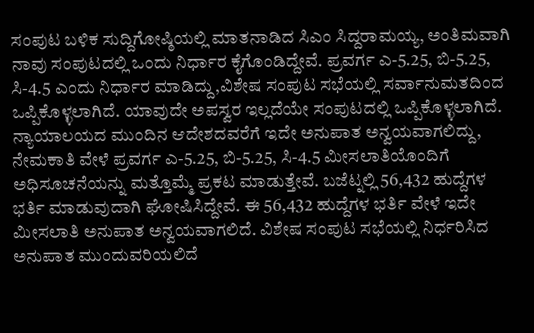ಸಂಪುಟ ಬಳಿಕ ಸುದ್ದಿಗೋಷ್ಠಿಯಲ್ಲಿ ಮಾತನಾಡಿದ ಸಿಎಂ ಸಿದ್ದರಾಮಯ್ಯ, ಅಂತಿಮವಾಗಿ ನಾವು ಸಂಪುಟದಲ್ಲಿ ಒಂದು ನಿರ್ಧಾರ ಕೈಗೊಂಡಿದ್ದೇವೆ. ಪ್ರವರ್ಗ ಎ-5.25, ಬಿ-5.25, ಸಿ-4.5 ಎಂದು ನಿರ್ಧಾರ ಮಾಡಿದ್ದು,ವಿಶೇಷ ಸಂಪುಟ ಸಭೆಯಲ್ಲಿ ಸರ್ವಾನುಮತದಿಂದ ಒಪ್ಪಿಕೊಳ್ಳಲಾಗಿದೆ. ಯಾವುದೇ ಅಪಸ್ವರ ಇಲ್ಲದೆಯೇ ಸಂಪುಟದಲ್ಲಿ ಒಪ್ಪಿಕೊಳ್ಳಲಾಗಿದೆ. ನ್ಯಾಯಾಲಯದ ಮುಂದಿನ ಆದೇಶದವರೆಗೆ ಇದೇ ಅನುಪಾತ ಅನ್ವಯವಾಗಲಿದ್ದು, ನೇಮಕಾತಿ ವೇಳೆ ಪ್ರವರ್ಗ ಎ-5.25, ಬಿ-5.25, ಸಿ-4.5 ಮೀಸಲಾತಿಯೊಂದಿಗೆ ಅಧಿಸೂಚನೆಯನ್ನು ಮತ್ತೊಮ್ಮೆ ಪ್ರಕಟ ಮಾಡುತ್ತೇವೆ. ಬಜೆಟ್ನಲ್ಲಿ 56,432 ಹುದ್ದೆಗಳ ಭರ್ತಿ ಮಾಡುವುದಾಗಿ ಘೋಷಿಸಿದ್ದೇವೆ. ಈ 56,432 ಹುದ್ದೆಗಳ ಭರ್ತಿ ವೇಳೆ ಇದೇ ಮೀಸಲಾತಿ ಅನುಪಾತ ಅನ್ವಯವಾಗಲಿದೆ. ವಿಶೇಷ ಸಂಪುಟ ಸಭೆಯಲ್ಲಿ ನಿರ್ಧರಿಸಿದ ಅನುಪಾತ ಮುಂದುವರಿಯಲಿದೆ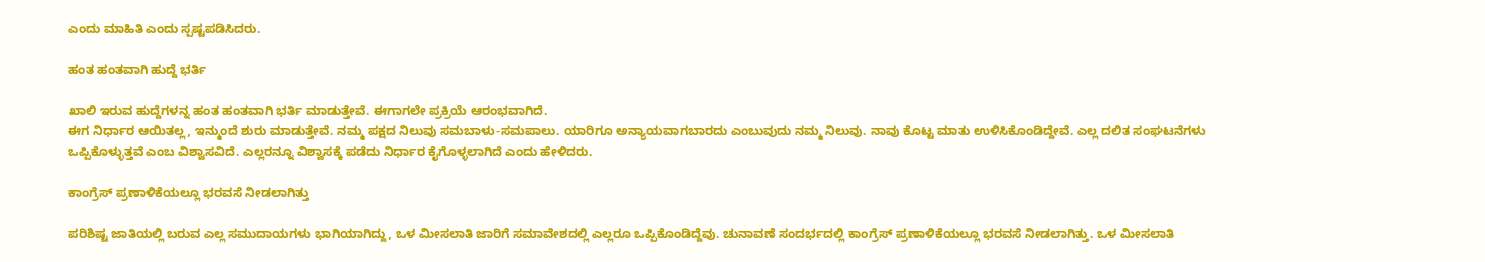ಎಂದು ಮಾಹಿತಿ ಎಂದು ಸ್ಪಷ್ಟಪಡಿಸಿದರು.

ಹಂತ ಹಂತವಾಗಿ ಹುದ್ದೆ ಭರ್ತಿ

ಖಾಲಿ ಇರುವ ಹುದ್ದೆಗಳನ್ನ ಹಂತ ಹಂತವಾಗಿ ಭರ್ತಿ ಮಾಡುತ್ತೇವೆ. ಈಗಾಗಲೇ ಪ್ರಕ್ರಿಯೆ ಆರಂಭವಾಗಿದೆ.
ಈಗ ನಿರ್ಧಾರ ಆಯಿತಲ್ಲ, ಇನ್ಮುಂದೆ ಶುರು ಮಾಡುತ್ತೇವೆ. ನಮ್ಮ ಪಕ್ಷದ ನಿಲುವು ಸಮಬಾಳು-ಸಮಪಾಲು. ಯಾರಿಗೂ ಅನ್ಯಾಯವಾಗಬಾರದು ಎಂಬುವುದು ನಮ್ಮ ನಿಲುವು. ನಾವು ಕೊಟ್ಟ ಮಾತು ಉಳಿಸಿಕೊಂಡಿದ್ದೇವೆ. ಎಲ್ಲ ದಲಿತ ಸಂಘಟನೆಗಳು ಒಪ್ಪಿಕೊಳ್ಳುತ್ತವೆ ಎಂಬ ವಿಶ್ವಾಸವಿದೆ. ಎಲ್ಲರನ್ನೂ ವಿಶ್ವಾಸಕ್ಕೆ ಪಡೆದು ನಿರ್ಧಾರ ಕೈಗೊಳ್ಳಲಾಗಿದೆ ಎಂದು ಹೇಳಿದರು.

ಕಾಂಗ್ರೆಸ್ ಪ್ರಣಾಳಿಕೆಯಲ್ಲೂ ಭರವಸೆ ನೀಡಲಾಗಿತ್ತು

ಪರಿಶಿಷ್ಟ ಜಾತಿಯಲ್ಲಿ ಬರುವ ಎಲ್ಲ ಸಮುದಾಯಗಳು ಭಾಗಿಯಾಗಿದ್ದು, ಒಳ ಮೀಸಲಾತಿ ಜಾರಿಗೆ ಸಮಾವೇಶದಲ್ಲಿ ಎಲ್ಲರೂ ಒಪ್ಪಿಕೊಂಡಿದ್ದೆವು. ಚುನಾವಣೆ ಸಂದರ್ಭದಲ್ಲಿ ಕಾಂಗ್ರೆಸ್ ಪ್ರಣಾಳಿಕೆಯಲ್ಲೂ ಭರವಸೆ ನೀಡಲಾಗಿತ್ತು. ಒಳ ಮೀಸಲಾತಿ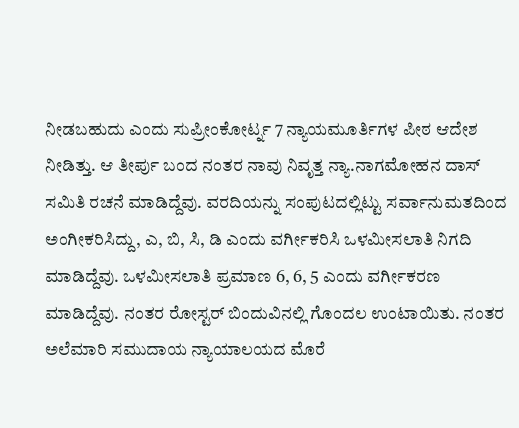ನೀಡಬಹುದು ಎಂದು ಸುಪ್ರೀಂಕೋರ್ಟ್ನ 7 ನ್ಯಾಯಮೂರ್ತಿಗಳ ಪೀಠ ಆದೇಶ ನೀಡಿತ್ತು. ಆ ತೀರ್ಪು ಬಂದ ನಂತರ ನಾವು ನಿವೃತ್ತ ನ್ಯಾ.ನಾಗಮೋಹನ ದಾಸ್ ಸಮಿತಿ ರಚನೆ ಮಾಡಿದ್ದೆವು. ವರದಿಯನ್ನು ಸಂಪುಟದಲ್ಲಿಟ್ಟು ಸರ್ವಾನುಮತದಿಂದ ಅಂಗೀಕರಿಸಿದ್ದು, ಎ, ಬಿ, ಸಿ, ಡಿ ಎಂದು ವರ್ಗೀಕರಿಸಿ ಒಳಮೀಸಲಾತಿ ನಿಗದಿ ಮಾಡಿದ್ದೆವು. ಒಳಮೀಸಲಾತಿ ಪ್ರಮಾಣ 6, 6, 5 ಎಂದು ವರ್ಗೀಕರಣ ಮಾಡಿದ್ದೆವು. ನಂತರ ರೋಸ್ಟರ್ ಬಿಂದುವಿನಲ್ಲಿ ಗೊಂದಲ ಉಂಟಾಯಿತು. ನಂತರ ಅಲೆಮಾರಿ ಸಮುದಾಯ ನ್ಯಾಯಾಲಯದ ಮೊರೆ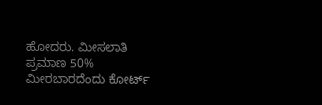ಹೋದರು. ಮೀಸಲಾತಿ ಪ್ರಮಾಣ 50% ಮೀರಬಾರದೆಂದು ಕೋರ್ಟ್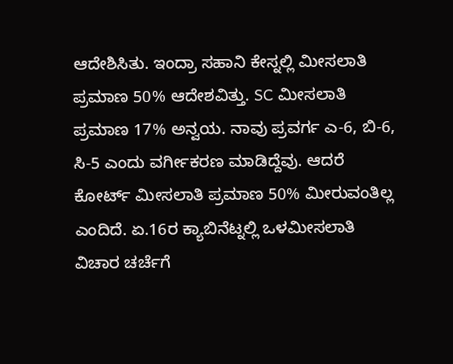ಆದೇಶಿಸಿತು. ಇಂದ್ರಾ ಸಹಾನಿ ಕೇಸ್ನಲ್ಲಿ ಮೀಸಲಾತಿ ಪ್ರಮಾಣ 50% ಆದೇಶವಿತ್ತು. SC ಮೀಸಲಾತಿ ಪ್ರಮಾಣ 17% ಅನ್ವಯ. ನಾವು ಪ್ರವರ್ಗ ಎ-6, ಬಿ-6, ಸಿ-5 ಎಂದು ವರ್ಗೀಕರಣ ಮಾಡಿದ್ದೆವು. ಆದರೆ ಕೋರ್ಟ್ ಮೀಸಲಾತಿ ಪ್ರಮಾಣ 50% ಮೀರುವಂತಿಲ್ಲ ಎಂದಿದೆ. ಏ.16ರ ಕ್ಯಾಬಿನೆಟ್ನಲ್ಲಿ ಒಳಮೀಸಲಾತಿ ವಿಚಾರ ಚರ್ಚೆಗೆ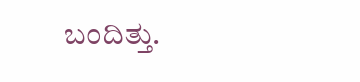ಬಂದಿತ್ತು.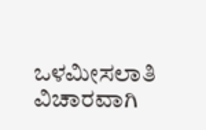ಒಳಮೀಸಲಾತಿ ವಿಚಾರವಾಗಿ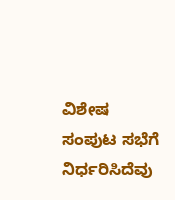ವಿಶೇಷ ಸಂಪುಟ ಸಭೆಗೆ ನಿರ್ಧರಿಸಿದೆವು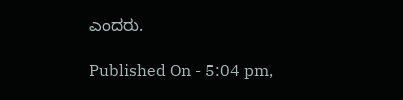ಎಂದರು.

Published On - 5:04 pm,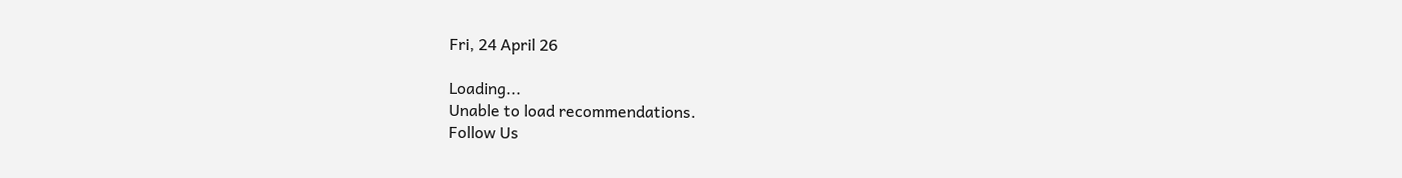Fri, 24 April 26

Loading...
Unable to load recommendations.
Follow Us